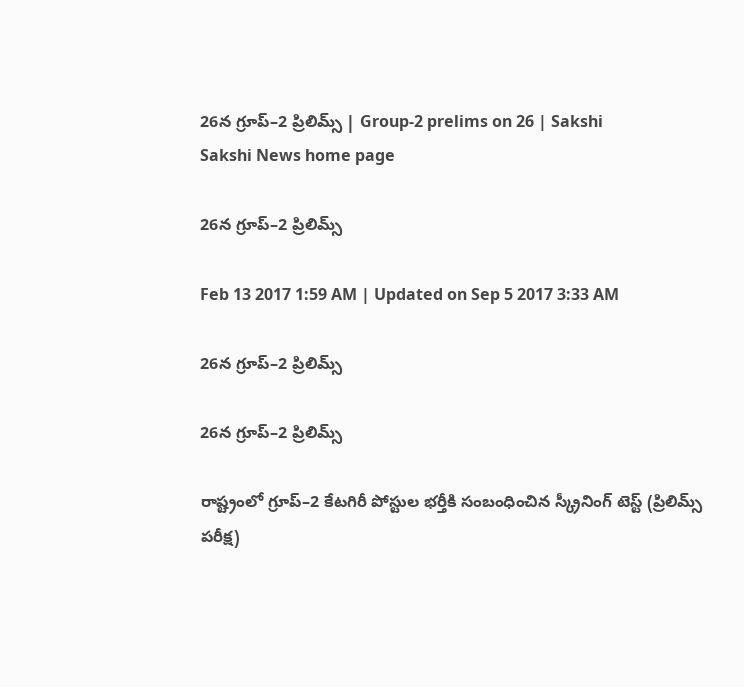26న గ్రూప్‌–2 ప్రిలిమ్స్‌ | Group-2 prelims on 26 | Sakshi
Sakshi News home page

26న గ్రూప్‌–2 ప్రిలిమ్స్‌

Feb 13 2017 1:59 AM | Updated on Sep 5 2017 3:33 AM

26న గ్రూప్‌–2 ప్రిలిమ్స్‌

26న గ్రూప్‌–2 ప్రిలిమ్స్‌

రాష్ట్రంలో గ్రూప్‌–2 కేటగిరీ పోస్టుల భర్తీకి సంబంధించిన స్క్రీనింగ్‌ టెస్ట్‌ (ప్రిలిమ్స్‌ పరీక్ష)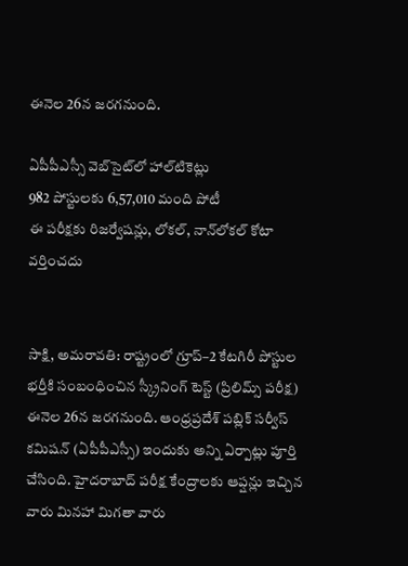ఈనెల 26న జరగనుంది.

ఏపీపీఎస్సీ వెబ్‌సైట్‌లో హాల్‌టికెట్లు
982 పోస్టులకు 6,57,010 మంది పోటీ
ఈ పరీక్షకు రిజర్వేషన్లు, లోకల్, నాన్‌లోకల్‌ కోటా వర్తించదు


సాక్షి, అమరావతి: రాష్ట్రంలో గ్రూప్‌–2 కేటగిరీ పోస్టుల భర్తీకి సంబంధించిన స్క్రీనింగ్‌ టెస్ట్‌ (ప్రిలిమ్స్‌ పరీక్ష) ఈనెల 26న జరగనుంది. ఆంధ్రప్రదేశ్‌ పబ్లిక్‌ సర్వీస్‌ కమిషన్‌ (ఏపీపీఎస్సీ) ఇందుకు అన్ని ఏర్పాట్లు పూర్తి చేసింది. హైదరాబాద్‌ పరీక్ష కేంద్రాలకు ఆప్షన్లు ఇచ్చిన వారు మినహా మిగతా వారు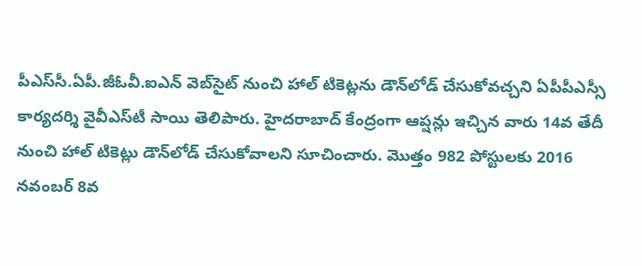పీఎస్‌సీ.ఏపీ.జీఓవీ.ఐఎన్‌ వెబ్‌సైట్‌ నుంచి హాల్‌ టికెట్లను డౌన్‌లోడ్‌ చేసుకోవచ్చని ఏపీపీఎస్సీ కార్యదర్శి వైవీఎస్‌టీ సాయి తెలిపారు. హైదరాబాద్‌ కేంద్రంగా ఆప్షన్లు ఇచ్చిన వారు 14వ తేదీ నుంచి హాల్‌ టికెట్లు డౌన్‌లోడ్‌ చేసుకోవాలని సూచించారు. మొత్తం 982 పోస్టులకు 2016 నవంబర్‌ 8వ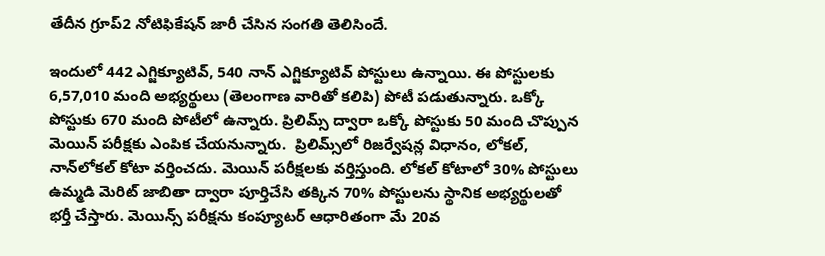తేదీన గ్రూప్‌2 నోటిఫికేషన్‌ జారీ చేసిన సంగతి తెలిసిందే.

ఇందులో 442 ఎగ్జిక్యూటివ్, 540 నాన్‌ ఎగ్జిక్యూటివ్‌ పోస్టులు ఉన్నాయి. ఈ పోస్టులకు 6,57,010 మంది అభ్యర్థులు (తెలంగాణ వారితో కలిపి) పోటీ పడుతున్నారు. ఒక్కో పోస్టుకు 670 మంది పోటీలో ఉన్నారు. ప్రిలిమ్స్‌ ద్వారా ఒక్కో పోస్టుకు 50 మంది చొప్పున మెయిన్‌ పరీక్షకు ఎంపిక చేయనున్నారు.  ప్రిలిమ్స్‌లో రిజర్వేషన్ల విధానం, లోకల్, నాన్‌లోకల్‌ కోటా వర్తించదు. మెయిన్‌ పరీక్షలకు వర్తిస్తుంది. లోకల్‌ కోటాలో 30% పోస్టులు ఉమ్మడి మెరిట్‌ జాబితా ద్వారా పూర్తిచేసి తక్కిన 70% పోస్టులను స్థానిక అభ్యర్థులతో భర్తీ చేస్తారు. మెయిన్స్‌ పరీక్షను కంప్యూటర్‌ ఆధారితంగా మే 20వ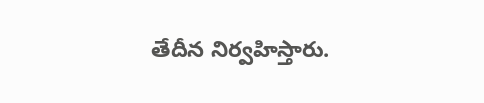తేదీన నిర్వహిస్తారు.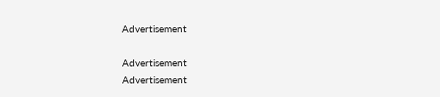Advertisement

Advertisement
Advertisement